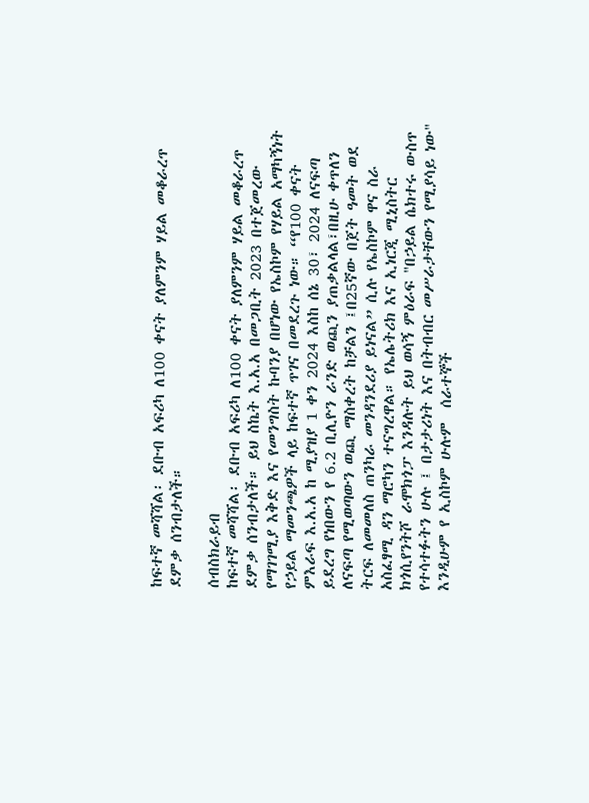ከፍተኛ መሻሻል፡ ደቡብ አፍሪካ ለ100 ቀናት ያለምንም ሃይል መቆራረጥ ደምቃ ሰንብታለች።

ሰብስክራይብ
ከፍተኛ መሻሻል፡ ደቡብ አፍሪካ ለ100 ቀናት ያለምንም ሃይል መቆራረጥ ደምቃ ሰንብታለች። ይህ ስኬት እ.አ.አ በመጋቢት 2023 በተጀመረው የማገገሚያ እቅድ እና የመንግስት ኩባንያ በሆነው የኤስኮም የሃይል አማካኝነት የኃይል ማመንጫዎች ላይ ከፍተኛ ጥገና በመደረጉ ነው። “የ100 ቀናት ምእራፍ እ.አ.አ ከ ሚያዝያ 1 ቀን 2024 እስከ ሰኔ 30፣ 2024 ለናፍጣ ይደረግ የነበውን የ 6.2 ቢሊዮን ራንድ ወጪን ያጠቃልላል፣በዚሁ ቀጥለን ለናፍጣ የሚወጣውን ወጪ ማስቀረት ከቻልን ፤በ25ኛው በጀት ዓመት ወደ ትርፍ ለመመለስ ጠንካራ መንዳንደሪያ ይነናል” ሲሉ የኤስኮም ዋና ስራ አስፈፃሚ ዳን ማሮካን ተናግረዋል። የኤሌትሪክ እና ኢነርጂ ሚኒስትር ክጎሲየንትሾ ራሞክጎፓ እንዳሉት ይህ ወሳኝ ምዕራፍ "በኃይል ሴክተሩ ውስጥ የተሳተፉትን ሁሉ ፤ በታታሪነት እና በትብብር መሥራታቸውን የሚያሳይ ነው" እንዲሁም የ ኢስኮም ሁሉም  ሰራተኞች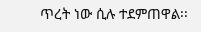ጥረት ነው ሲሉ ተደምጠዋል፡፡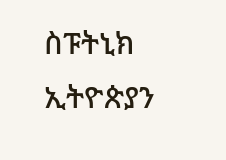ስፑትኒክ ኢትዮጵያን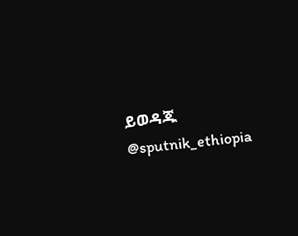ይወዳጁ @sputnik_ethiopia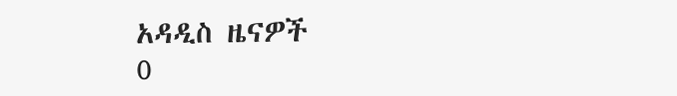አዳዲስ ዜናዎች
0